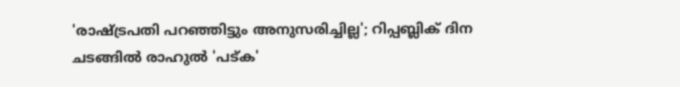'രാഷ്ട്രപതി പറഞ്ഞിട്ടും അനുസരിച്ചില്ല'; റിപ്പബ്ലിക് ദിന ചടങ്ങിൽ രാഹുൽ 'പട്‌ക'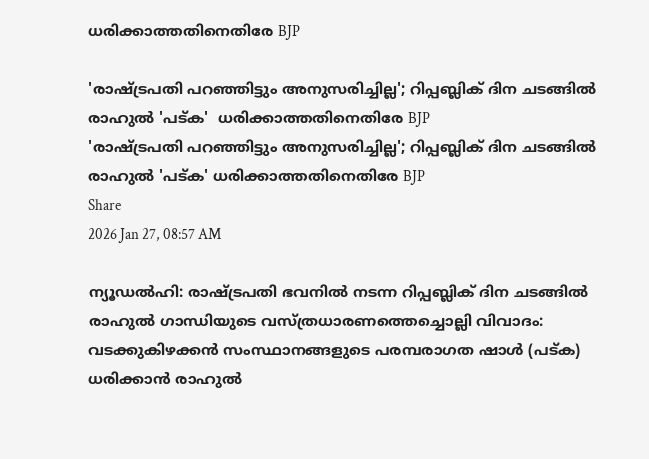ധരിക്കാത്തതിനെതിരേ BJP

'രാഷ്ട്രപതി പറഞ്ഞിട്ടും അനുസരിച്ചില്ല'; റിപ്പബ്ലിക് ദിന ചടങ്ങിൽ രാഹുൽ 'പട്‌ക'  ധരിക്കാത്തതിനെതിരേ BJP
'രാഷ്ട്രപതി പറഞ്ഞിട്ടും അനുസരിച്ചില്ല'; റിപ്പബ്ലിക് ദിന ചടങ്ങിൽ രാഹുൽ 'പട്‌ക' ധരിക്കാത്തതിനെതിരേ BJP
Share
2026 Jan 27, 08:57 AM

ന്യൂഡൽഹി: രാഷ്ട്രപതി ഭവനിൽ നടന്ന റിപ്പബ്ലിക് ദിന ചടങ്ങിൽ രാഹുൽ ഗാന്ധിയുടെ വസ്ത്രധാരണത്തെച്ചൊല്ലി വിവാദം: വടക്കുകിഴക്കൻ സംസ്ഥാനങ്ങളുടെ പരമ്പരാഗത ഷാൾ (പട്‌ക) ധരിക്കാൻ രാഹുൽ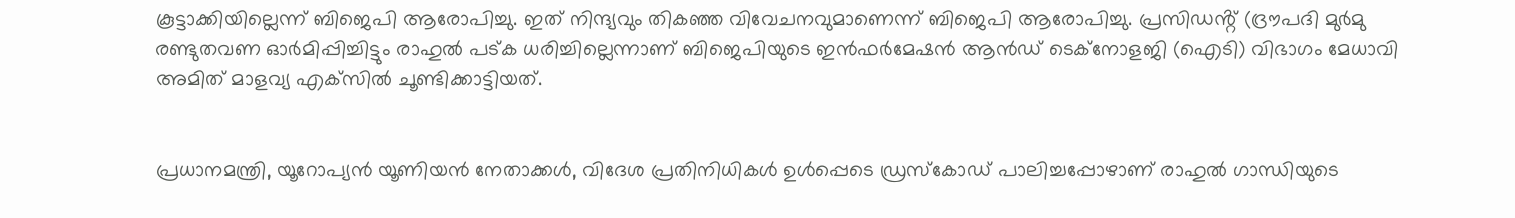കൂട്ടാക്കിയില്ലെന്ന് ബിജെപി ആരോപിച്ചു. ഇത് നിന്ദ്യവും തികഞ്ഞ വിവേചനവുമാണെന്ന് ബിജെപി ആരോപിച്ചു. പ്രസിഡൻ്റ് (ദ്രൗപദി മുർമു രണ്ടുതവണ ഓർമിപ്പിച്ചിട്ടും രാഹുൽ പട്‌ക ധരിച്ചില്ലെന്നാണ് ബിജെപിയുടെ ഇൻഫർമേഷൻ ആൻഡ് ടെക്നോളജി (ഐടി) വിഭാഗം മേധാവി അമിത് മാളവ്യ എക്‌സിൽ ചൂണ്ടിക്കാട്ടിയത്.


പ്രധാനമന്ത്രി, യൂറോപ്യൻ യൂണിയൻ നേതാക്കൾ, വിദേശ പ്രതിനിധികൾ ഉൾപ്പെടെ ഡ്രസ്‌കോഡ് പാലിച്ചപ്പോഴാണ് രാഹുൽ ഗാന്ധിയുടെ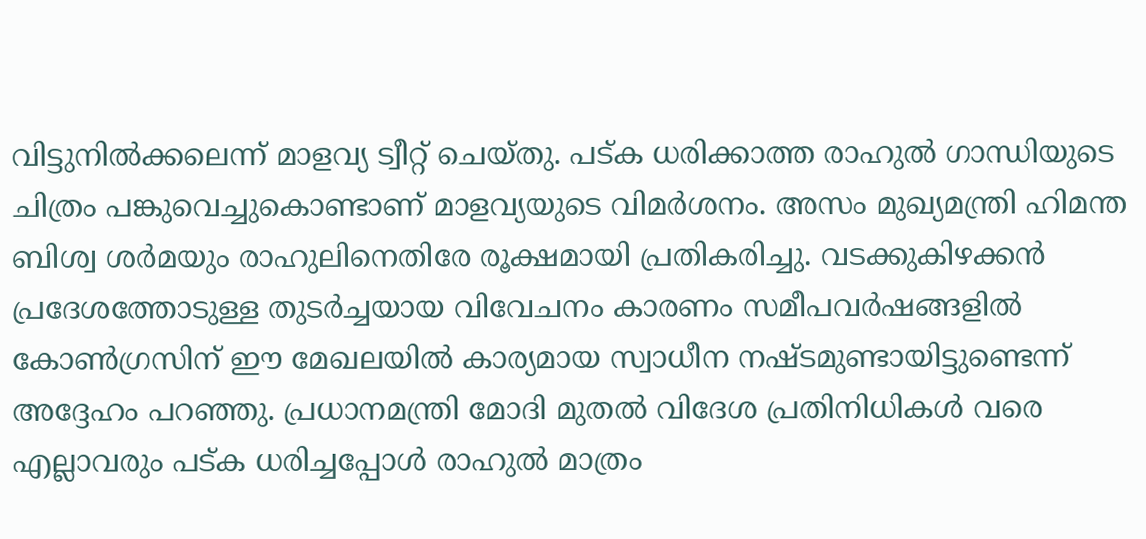വിട്ടുനിൽക്കലെന്ന് മാളവ്യ ട്വീറ്റ് ചെയ്തു. പട്ക ധരിക്കാത്ത രാഹുൽ ഗാന്ധിയുടെ ചിത്രം പങ്കുവെച്ചുകൊണ്ടാണ് മാളവ്യയുടെ വിമർശനം. അസം മുഖ്യമന്ത്രി ഹിമന്ത ബിശ്വ ശർമയും രാഹുലിനെതിരേ രൂക്ഷമായി പ്രതികരിച്ചു. വടക്കുകിഴക്കൻ പ്രദേശത്തോടുള്ള തുടർച്ചയായ വിവേചനം കാരണം സമീപവർഷങ്ങളിൽ കോൺഗ്രസിന് ഈ മേഖലയിൽ കാര്യമായ സ്വാധീന നഷ്ടമുണ്ടായിട്ടുണ്ടെന്ന് അദ്ദേഹം പറഞ്ഞു. പ്രധാനമന്ത്രി മോദി മുതൽ വിദേശ പ്രതിനിധികൾ വരെ എല്ലാവരും പട്ക ധരിച്ചപ്പോൾ രാഹുൽ മാത്രം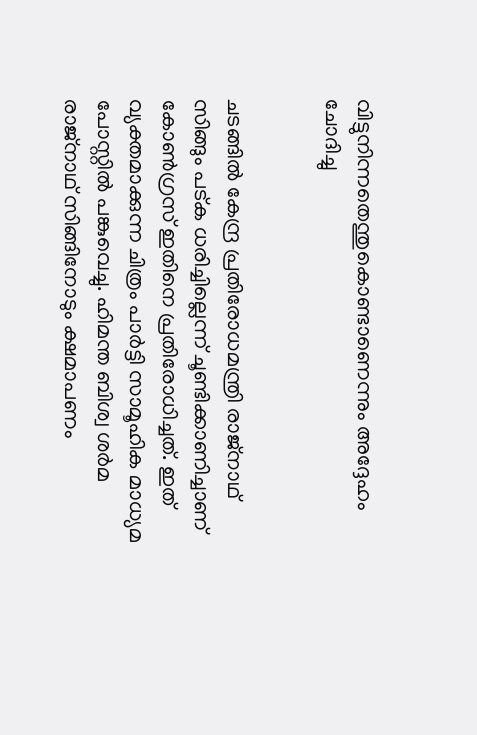വിട്ടുനിന്നതെന്തുകൊണ്ടാണെന്നും അദ്ദേഹം ചോദിച്ചു


ചടങ്ങിൽ കേന്ദ്ര പ്രതിരോധമന്ത്രി രാജ്‌നാഥ് സിങ്ങും പട്ക ധരിച്ചില്ലെന്ന് ചൂണ്ടിക്കാണിച്ചാണ് കോൺഗ്രസ് ഇതിനെ പ്രതിരോധിച്ചത്. ഇത് വ്യക്തമാക്കുന്ന ചിത്രം പാർട്ടി സാമൂഹിക മാധ്യമ പോസ്റ്റിൽ പങ്കുവെച്ചു. ഹിമന്ത ബിശ്വ ശർമ രാജ്നാഥ് സിങ്ങിനോടും ക്ഷമാപണം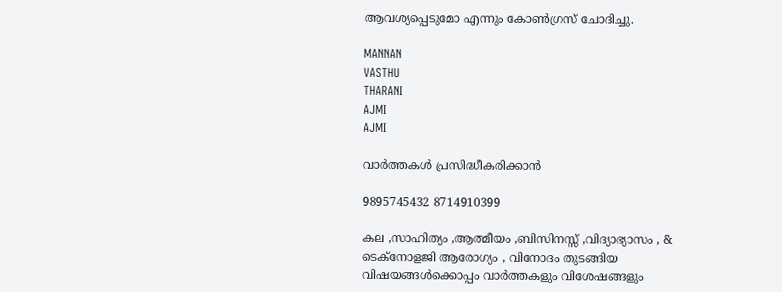ആവശ്യപ്പെടുമോ എന്നും കോൺഗ്രസ് ചോദിച്ചു.

MANNAN
VASTHU
THARANI
AJMI
AJMI

വാർത്തകൾ പ്രസിദ്ധീകരിക്കാൻ

9895745432 8714910399

കല ,സാഹിത്യം ,ആത്മീയം ,ബിസിനസ്സ് ,വിദ്യാഭ്യാസം , & ടെക്‌നോളജി ആരോഗ്യം , വിനോദം തുടങ്ങിയ വിഷയങ്ങൾക്കൊപ്പം വാർത്തകളും വിശേഷങ്ങളും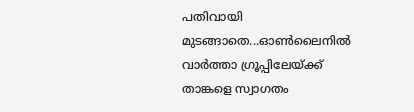പതിവായി മുടങ്ങാതെ...ഓൺലൈനിൽ വാർത്താ ഗ്രൂപ്പിലേയ്ക്ക് താങ്കളെ സ്വാഗതം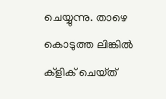ചെയ്യുന്നു. താഴെ കൊടുത്ത ലിങ്കിൽ ക്ളിക് ചെയ്‌ത്‌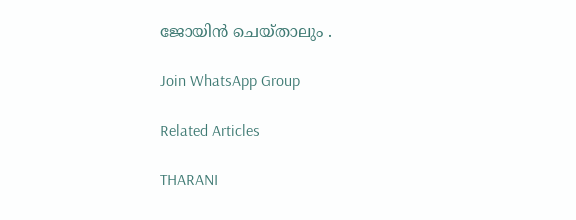ജോയിൻ ചെയ്‌താലും .

Join WhatsApp Group

Related Articles

THARANI